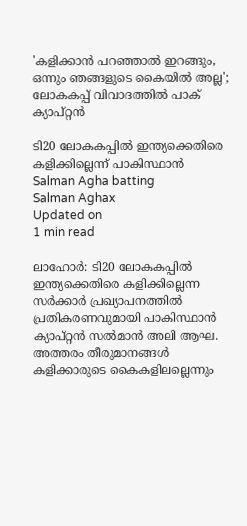'കളിക്കാന്‍ പറഞ്ഞാല്‍ ഇറങ്ങും, ഒന്നും ഞങ്ങളുടെ കൈയില്‍ അല്ല'; ലോകകപ്പ് വിവാദത്തില്‍ പാക് ക്യാപ്റ്റന്‍

ടി20 ലോകകപ്പില്‍ ഇന്ത്യക്കെതിരെ കളിക്കില്ലെന്ന് പാകിസ്ഥാന്‍
Salman Agha batting
Salman Aghax
Updated on
1 min read

ലാഹോര്‍: ടി20 ലോകകപ്പില്‍ ഇന്ത്യക്കെതിരെ കളിക്കില്ലെന്ന സര്‍ക്കാര്‍ പ്രഖ്യാപനത്തില്‍ പ്രതികരണവുമായി പാകിസ്ഥാന്‍ ക്യാപ്റ്റന്‍ സല്‍മാന്‍ അലി ആഘ. അത്തരം തീരുമാനങ്ങള്‍ കളിക്കാരുടെ കൈകളിലല്ലെന്നും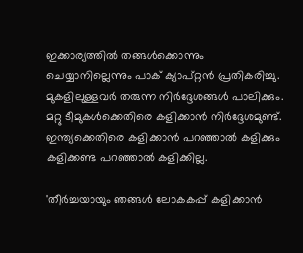ഇക്കാര്യത്തില്‍ തങ്ങള്‍ക്കൊന്നും ചെയ്യാനില്ലെന്നും പാക് ക്യാപ്റ്റന്‍ പ്രതികരിച്ചു. മുകളിലുള്ളവര്‍ തരുന്ന നിര്‍ദ്ദേശങ്ങള്‍ പാലിക്കും. മറ്റു ടീമുകള്‍ക്കെതിരെ കളിക്കാന്‍ നിര്‍ദ്ദേശമുണ്ട്. ഇന്ത്യക്കെതിരെ കളിക്കാന്‍ പറഞ്ഞാല്‍ കളിക്കും കളിക്കണ്ട പറഞ്ഞാല്‍ കളിക്കില്ല.

'തീര്‍ച്ചയായും ഞങ്ങള്‍ ലോകകപ്പ് കളിക്കാന്‍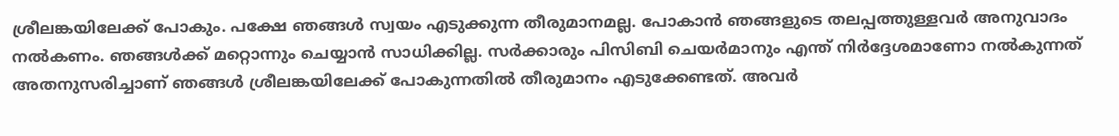ശ്രീലങ്കയിലേക്ക് പോകും. പക്ഷേ ഞങ്ങള്‍ സ്വയം എടുക്കുന്ന തീരുമാനമല്ല. പോകാന്‍ ഞങ്ങളുടെ തലപ്പത്തുള്ളവര്‍ അനുവാദം നല്‍കണം. ഞങ്ങള്‍ക്ക് മറ്റൊന്നും ചെയ്യാന്‍ സാധിക്കില്ല. സര്‍ക്കാരും പിസിബി ചെയര്‍മാനും എന്ത് നിര്‍ദ്ദേശമാണോ നല്‍കുന്നത് അതനുസരിച്ചാണ് ഞങ്ങള്‍ ശ്രീലങ്കയിലേക്ക് പോകുന്നതില്‍ തീരുമാനം എടുക്കേണ്ടത്. അവര്‍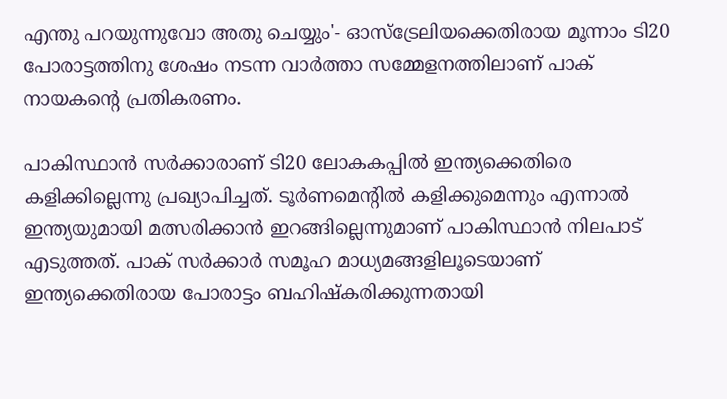എന്തു പറയുന്നുവോ അതു ചെയ്യും'- ഓസ്‌ട്രേലിയക്കെതിരായ മൂന്നാം ടി20 പോരാട്ടത്തിനു ശേഷം നടന്ന വാര്‍ത്താ സമ്മേളനത്തിലാണ് പാക് നായകന്റെ പ്രതികരണം.

പാകിസ്ഥാന്‍ സര്‍ക്കാരാണ് ടി20 ലോകകപ്പില്‍ ഇന്ത്യക്കെതിരെ കളിക്കില്ലെന്നു പ്രഖ്യാപിച്ചത്. ടൂര്‍ണമെന്റില്‍ കളിക്കുമെന്നും എന്നാല്‍ ഇന്ത്യയുമായി മത്സരിക്കാന്‍ ഇറങ്ങില്ലെന്നുമാണ് പാകിസ്ഥാന്‍ നിലപാട് എടുത്തത്. പാക് സര്‍ക്കാര്‍ സമൂഹ മാധ്യമങ്ങളിലൂടെയാണ് ഇന്ത്യക്കെതിരായ പോരാട്ടം ബഹിഷ്‌കരിക്കുന്നതായി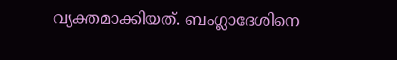വ്യക്തമാക്കിയത്. ബംഗ്ലാദേശിനെ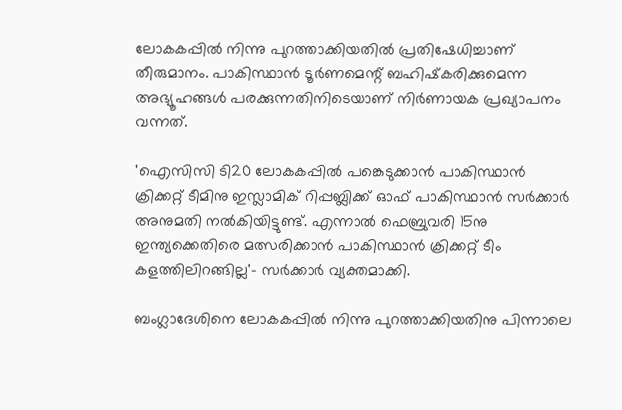ലോകകപ്പില്‍ നിന്നു പുറത്താക്കിയതില്‍ പ്രതിഷേധിച്ചാണ് തീരുമാനം. പാകിസ്ഥാന്‍ ടൂര്‍ണമെന്റ് ബഹിഷ്‌കരിക്കുമെന്ന അഭ്യൂഹങ്ങള്‍ പരക്കുന്നതിനിടെയാണ് നിര്‍ണായക പ്രഖ്യാപനം വന്നത്.

'ഐസിസി ടി20 ലോകകപ്പില്‍ പങ്കെടുക്കാന്‍ പാകിസ്ഥാന്‍ ക്രിക്കറ്റ് ടീമിനു ഇസ്ലാമിക് റിപ്പബ്ലിക്ക് ഓഫ് പാകിസ്ഥാന്‍ സര്‍ക്കാര്‍ അനുമതി നല്‍കിയിട്ടുണ്ട്. എന്നാല്‍ ഫെബ്രുവരി 15നു ഇന്ത്യക്കെതിരെ മത്സരിക്കാന്‍ പാകിസ്ഥാന്‍ ക്രിക്കറ്റ് ടീം കളത്തിലിറങ്ങില്ല'- സര്‍ക്കാര്‍ വ്യക്തമാക്കി.

ബംഗ്ലാദേശിനെ ലോകകപ്പില്‍ നിന്നു പുറത്താക്കിയതിനു പിന്നാലെ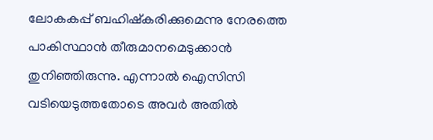ലോകകപ്പ് ബഹിഷ്‌കരിക്കുമെന്നു നേരത്തെ പാകിസ്ഥാന്‍ തീരുമാനമെടുക്കാന്‍ തുനിഞ്ഞിരുന്നു. എന്നാല്‍ ഐസിസി വടിയെടുത്തതോടെ അവര്‍ അതില്‍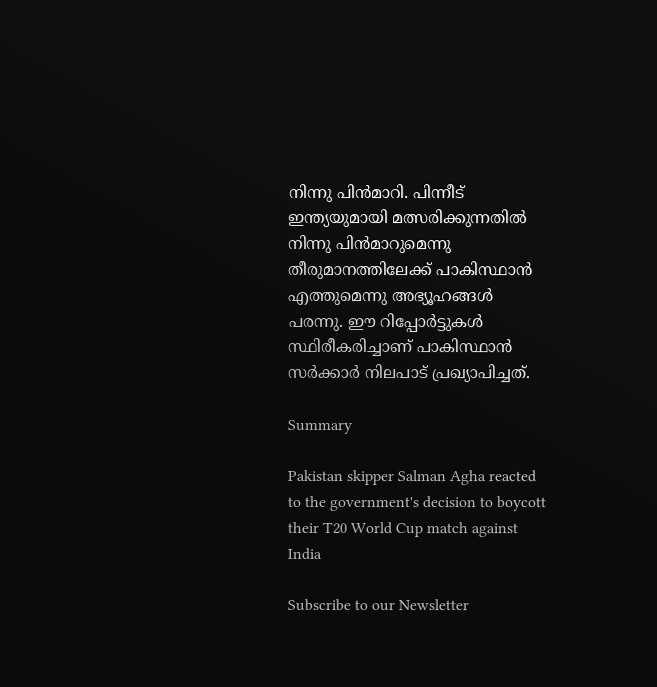നിന്നു പിന്‍മാറി. പിന്നീട് ഇന്ത്യയുമായി മത്സരിക്കുന്നതില്‍ നിന്നു പിന്‍മാറുമെന്നു തീരുമാനത്തിലേക്ക് പാകിസ്ഥാന്‍ എത്തുമെന്നു അഭ്യൂഹങ്ങള്‍ പരന്നു. ഈ റിപ്പോര്‍ട്ടുകള്‍ സ്ഥിരീകരിച്ചാണ് പാകിസ്ഥാന്‍ സര്‍ക്കാര്‍ നിലപാട് പ്രഖ്യാപിച്ചത്.

Summary

Pakistan skipper Salman Agha reacted to the government's decision to boycott their T20 World Cup match against India

Subscribe to our Newsletter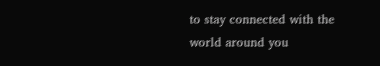to stay connected with the world around you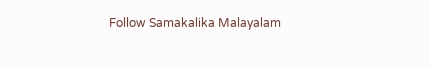Follow Samakalika Malayalam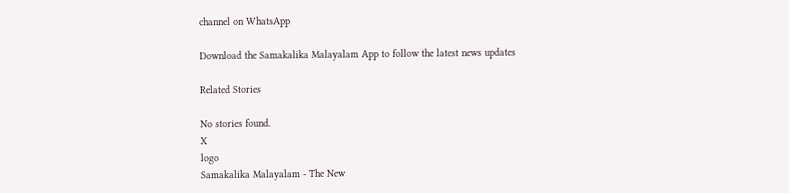channel on WhatsApp

Download the Samakalika Malayalam App to follow the latest news updates

Related Stories

No stories found.
X
logo
Samakalika Malayalam - The New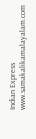Indian Express
www.samakalikamalayalam.com